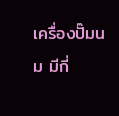เครื่องปั๊มนม มีกี่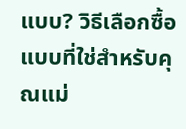แบบ? วิธีเลือกซื้อแบบที่ใช่สำหรับคุณแม่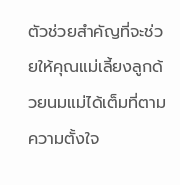ตัวช่วยสำคัญที่จะช่วยให้คุณแม่เลี้ยงลูกด้วยนมแม่ได้เต็มที่ตามความตั้งใจ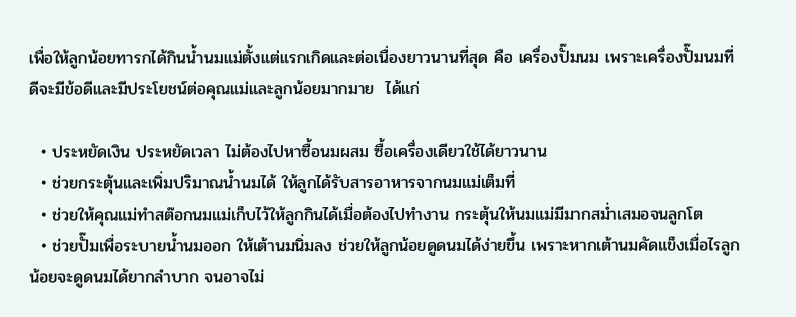เพื่อให้ลูกน้อยทารกได้กินน้ำนมแม่ตั้งแต่แรกเกิดและต่อเนื่องยาวนานที่สุด คือ เครื่องปั๊มนม เพราะเครื่องปั๊มนมที่ดีจะมีข้อดีและมีประโยชน์ต่อคุณแม่และลูกน้อยมากมาย  ได้แก่

  • ประหยัดเงิน ประหยัดเวลา ไม่ต้องไปหาซื้อนมผสม ซื้อเครื่องเดียวใช้ได้ยาวนาน
  • ช่วยกระตุ้นและเพิ่มปริมาณน้ำนมได้ ให้ลูกได้รับสารอาหารจากนมแม่เต็มที่
  • ช่วยให้คุณแม่ทำสต๊อกนมแม่เก็บไว้ให้ลูกกินได้เมื่อต้องไปทำงาน กระตุ้นให้นมแม่มีมากสม่ำเสมอจนลูกโต
  • ช่วยปั๊มเพื่อระบายน้ำนมออก ให้เต้านมนิ่มลง ช่วยให้ลูกน้อยดูดนมได้ง่ายขึ้น เพราะหากเต้านมคัดแข็งเมื่อไรลูกน้อยจะดูดนมได้ยากลำบาก จนอาจไม่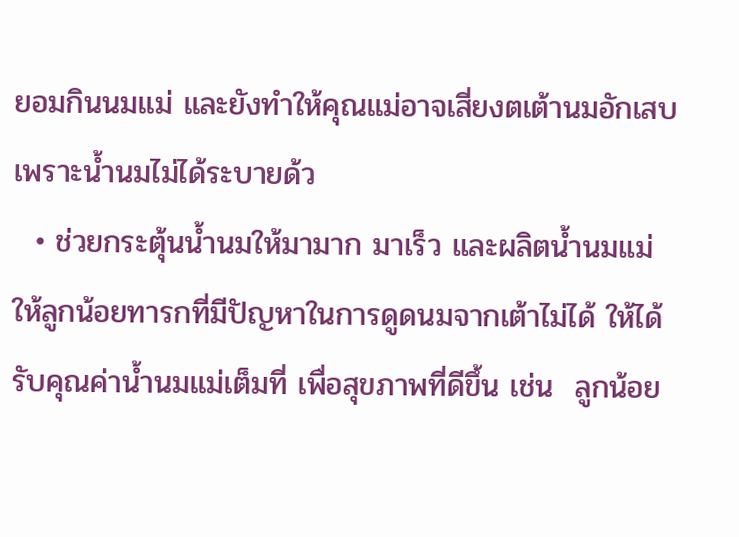ยอมกินนมแม่ และยังทำให้คุณแม่อาจเสี่ยงตเต้านมอักเสบเพราะน้ำนมไม่ได้ระบายด้ว
  • ช่วยกระตุ้นน้ำนมให้มามาก มาเร็ว และผลิตน้ำนมแม่ให้ลูกน้อยทารกที่มีปัญหาในการดูดนมจากเต้าไม่ได้ ให้ได้รับคุณค่าน้ำนมแม่เต็มที่ เพื่อสุขภาพที่ดีขึ้น เช่น  ลูกน้อย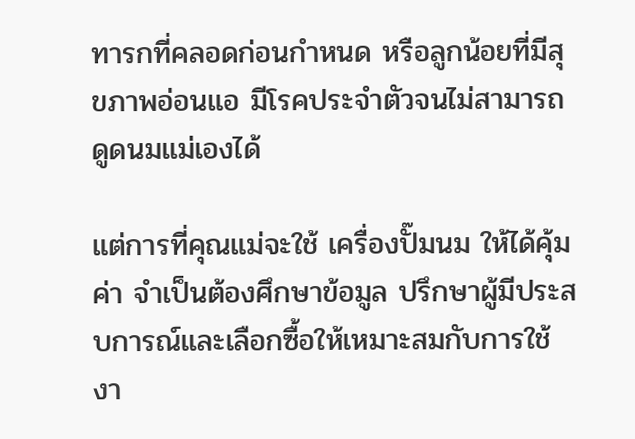ทารกที่คลอดก่อนกำหนด หรือลูกน้อยที่มีสุขภาพอ่อนแอ มีโรคประจำตัวจนไม่สามารถดูดนมแม่เองได้

แต่การที่คุณแม่จะใช้ เครื่องปั๊มนม ให้ได้คุ้มค่า จำเป็นต้องศึกษาข้อมูล ปรึกษาผู้มีประสบการณ์และเลือกซื้อให้เหมาะสมกับการใช้งา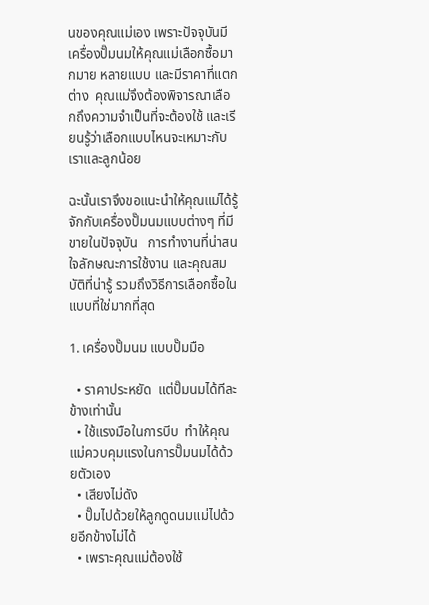นของคุณแม่เอง เพราะปัจจุบันมีเครื่องปั๊มนมให้คุณแม่เลือกซื้อมากมาย หลายแบบ และมีราคาที่แตกต่าง  คุณแม่จึงต้องพิจารณาเลือกถึงความจำเป็นที่จะต้องใช้ และเรียนรู้ว่าเลือกแบบไหนจะเหมาะกับเราและลูกน้อย

ฉะนั้นเราจึงขอแนะนำให้คุณแม่ได้รู้จักกับเครื่องปั๊มนมแบบต่างๆ ที่มีขายในปัจจุบัน   การทำงานที่น่าสนใจลักษณะการใช้งาน และคุณสมบัติที่น่ารู้ รวมถึงวิธีการเลือกซื้อในแบบที่ใช่มากที่สุด

1. เครื่องปั๊มนม แบบปั๊มมือ

  • ราคาประหยัด  แต่ปั๊มนมได้ทีละข้างเท่านั้น
  • ใช้แรงมือในการบีบ  ทำให้คุณแม่ควบคุมแรงในการปั๊มนมได้ด้วยตัวเอง
  • เสียงไม่ดัง
  • ปั๊มไปด้วยให้ลูกดูดนมแม่ไปด้วยอีกข้างไม่ได้
  • เพราะคุณแม่ต้องใช้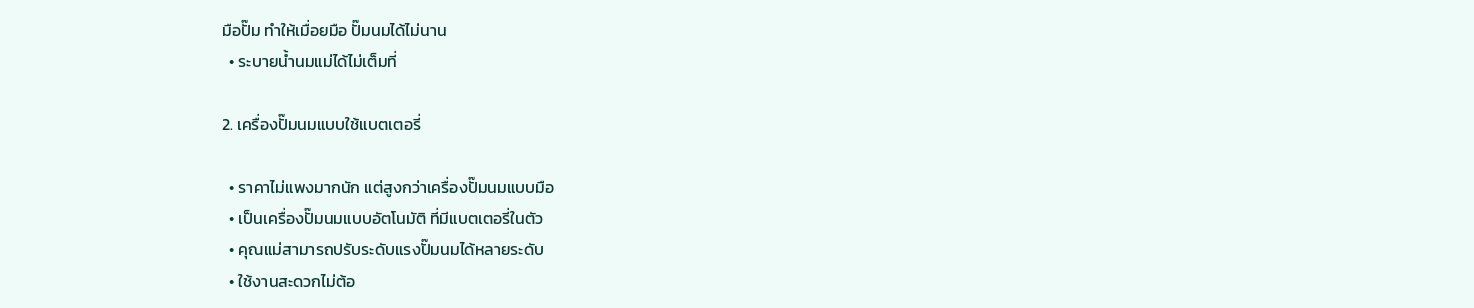มือปั๊ม ทำให้เมื่อยมือ ปั๊มนมได้ไม่นาน
  • ระบายน้ำนมแม่ได้ไม่เต็มที่

2. เครื่องปั๊มนมแบบใช้แบตเตอรี่

  • ราคาไม่แพงมากนัก แต่สูงกว่าเครื่องปั๊มนมแบบมือ
  • เป็นเครื่องปั๊มนมแบบอัตโนมัติ ที่มีแบตเตอรี่ในตัว
  • คุณแม่สามารถปรับระดับแรงปั๊มนมได้หลายระดับ
  • ใช้งานสะดวกไม่ต้อ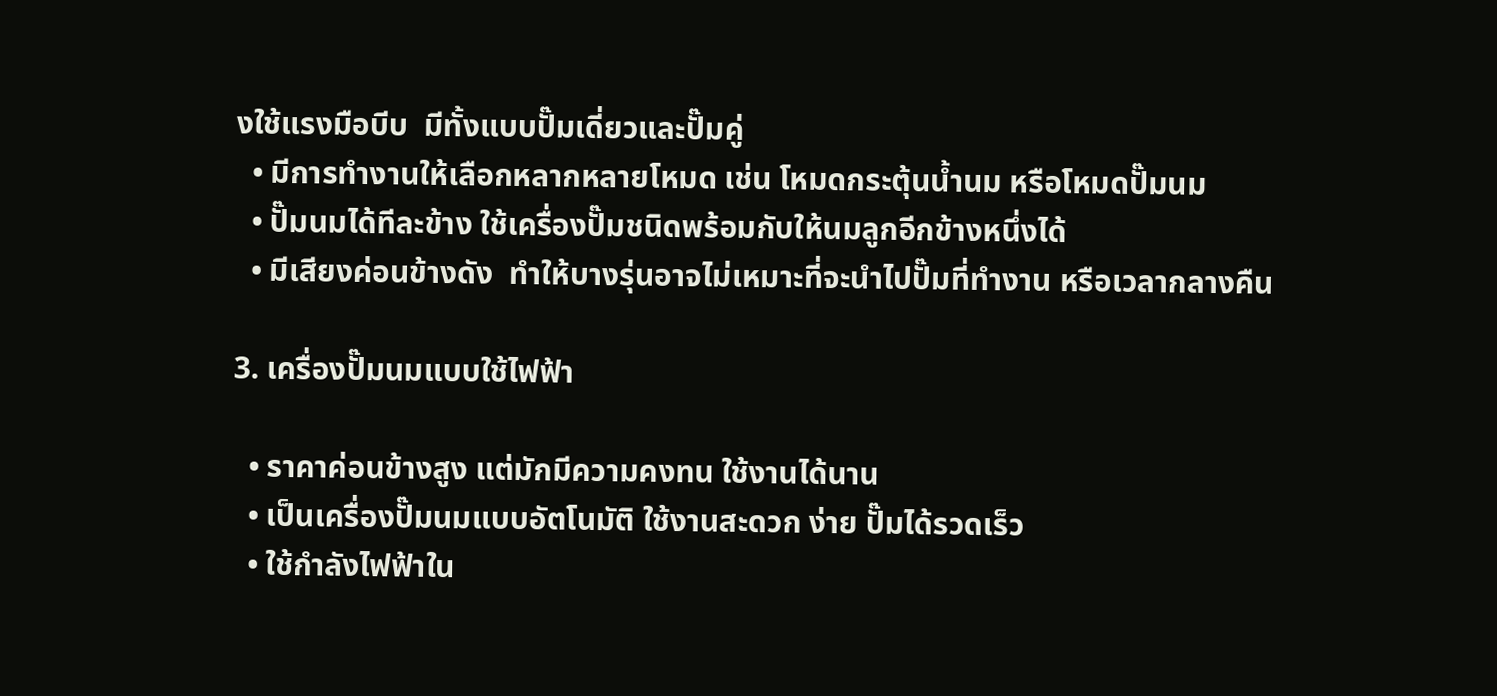งใช้แรงมือบีบ  มีทั้งแบบปั๊มเดี่ยวและปั๊มคู่
  • มีการทำงานให้เลือกหลากหลายโหมด เช่น โหมดกระตุ้นน้ำนม หรือโหมดปั๊มนม
  • ปั๊มนมได้ทีละข้าง ใช้เครื่องปั๊มชนิดพร้อมกับให้นมลูกอีกข้างหนึ่งได้
  • มีเสียงค่อนข้างดัง  ทำให้บางรุ่นอาจไม่เหมาะที่จะนำไปปั๊มที่ทำงาน หรือเวลากลางคืน

3. เครื่องปั๊มนมแบบใช้ไฟฟ้า

  • ราคาค่อนข้างสูง แต่มักมีความคงทน ใช้งานได้นาน
  • เป็นเครื่องปั๊มนมแบบอัตโนมัติ ใช้งานสะดวก ง่าย ปั๊มได้รวดเร็ว
  • ใช้กำลังไฟฟ้าใน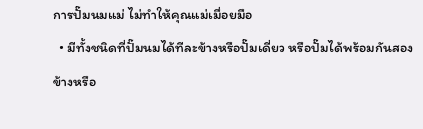การปั๊มนมแม่ ไม่ทำให้คุณแม่เมื่อยมือ
  • มีทั้งชนิดที่ปั๊มนมได้ทีละข้างหรือปั๊มเดี่ยว หรือปั๊มได้พร้อมกันสองข้างหรือ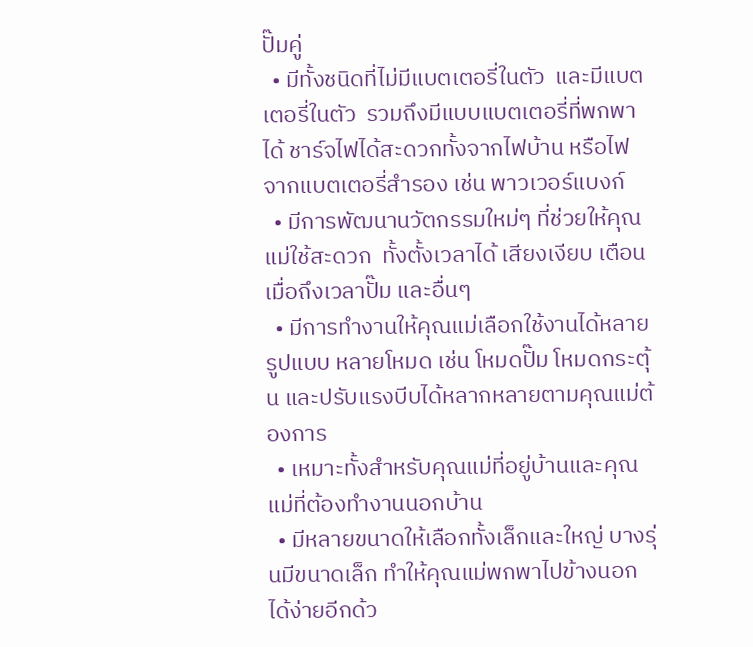ปั๊มคู่
  • มีทั้งชนิดที่ไม่มีแบตเตอรี่ในตัว  และมีแบตเตอรี่ในตัว  รวมถึงมีแบบแบตเตอรี่ที่พกพาได้ ชาร์จไฟได้สะดวกทั้งจากไฟบ้าน หรือไฟจากแบตเตอรี่สำรอง เช่น พาวเวอร์แบงก์
  • มีการพัฒนานวัตกรรมใหม่ๆ ที่ช่วยให้คุณแม่ใช้สะดวก  ทั้งตั้งเวลาได้ เสียงเงียบ เตือนเมื่อถึงเวลาปั๊ม และอื่นๆ
  • มีการทำงานให้คุณแม่เลือกใช้งานได้หลายรูปแบบ หลายโหมด เช่น โหมดปั๊ม โหมดกระตุ้น และปรับแรงบีบได้หลากหลายตามคุณแม่ต้องการ
  • เหมาะทั้งสำหรับคุณแม่ที่อยู่บ้านและคุณแม่ที่ต้องทำงานนอกบ้าน
  • มีหลายขนาดให้เลือกทั้งเล็กและใหญ่ บางรุ่นมีขนาดเล็ก ทำให้คุณแม่พกพาไปข้างนอกได้ง่ายอีกด้ว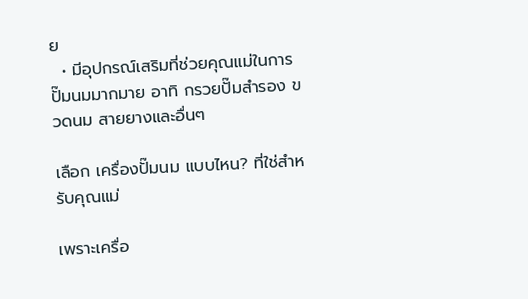ย
  • มีอุปกรณ์เสริมที่ช่วยคุณแม่ในการปั๊มนมมากมาย อาทิ กรวยปั๊มสำรอง ขวดนม สายยางและอื่นๆ

เลือก เครื่องปั๊มนม แบบไหน? ที่ใช่สำหรับคุณแม่

เพราะเครื่อ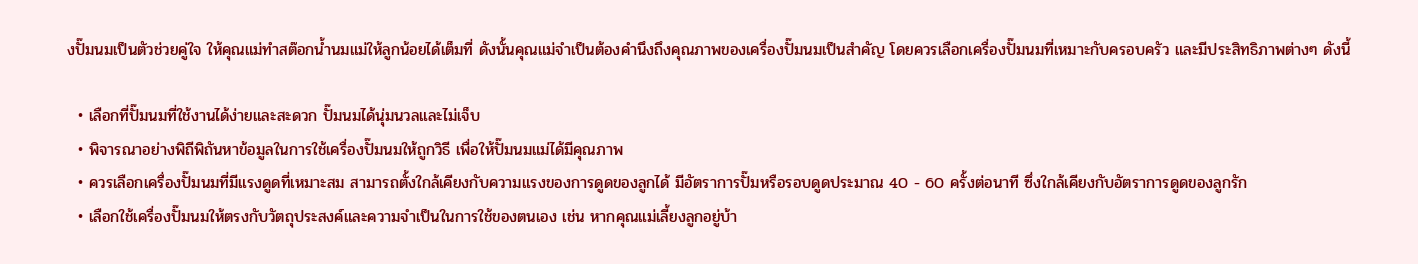งปั๊มนมเป็นตัวช่วยคู่ใจ ให้คุณแม่ทำสต๊อกน้ำนมแม่ให้ลูกน้อยได้เต็มที่ ดังนั้นคุณแม่จำเป็นต้องคำนึงถึงคุณภาพของเครื่องปั๊มนมเป็นสำคัญ โดยควรเลือกเครื่องปั๊มนมที่เหมาะกับครอบครัว และมีประสิทธิภาพต่างๆ ดังนี้

  • เลือกที่ปั๊มนมที่ใช้งานได้ง่ายและสะดวก ปั๊มนมได้นุ่มนวลและไม่เจ็บ
  • พิจารณาอย่างพิถีพิถันหาข้อมูลในการใช้เครื่องปั๊มนมให้ถูกวิธี เพื่อให้ปั๊มนมแม่ได้มีคุณภาพ
  • ควรเลือกเครื่องปั๊มนมที่มีแรงดูดที่เหมาะสม สามารถตั้งใกล้เคียงกับความแรงของการดูดของลูกได้ มีอัตราการปั๊มหรือรอบดูดประมาณ 40 - 60 ครั้งต่อนาที ซึ่งใกล้เคียงกับอัตราการดูดของลูกรัก
  • เลือกใช้เครื่องปั๊มนมให้ตรงกับวัตถุประสงค์และความจำเป็นในการใช้ของตนเอง เช่น หากคุณแม่เลี้ยงลูกอยู่บ้า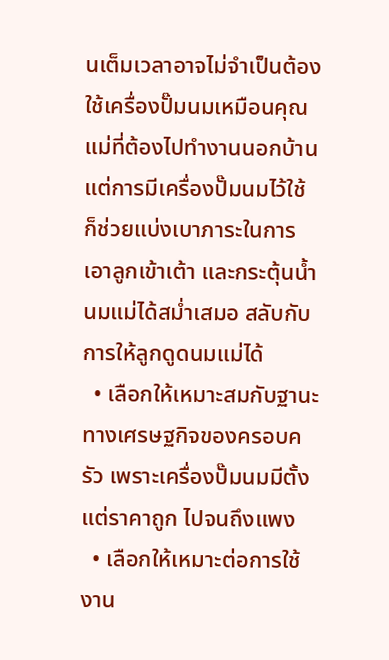นเต็มเวลาอาจไม่จำเป็นต้องใช้เครื่องปั๊มนมเหมือนคุณแม่ที่ต้องไปทำงานนอกบ้าน แต่การมีเครื่องปั๊มนมไว้ใช้ ก็ช่วยแบ่งเบาภาระในการเอาลูกเข้าเต้า และกระตุ้นน้ำนมแม่ได้สม่ำเสมอ สลับกับการให้ลูกดูดนมแม่ได้
  • เลือกให้เหมาะสมกับฐานะทางเศรษฐกิจของครอบครัว เพราะเครื่องปั๊มนมมีตั้งแต่ราคาถูก ไปจนถึงแพง
  • เลือกให้เหมาะต่อการใช้งาน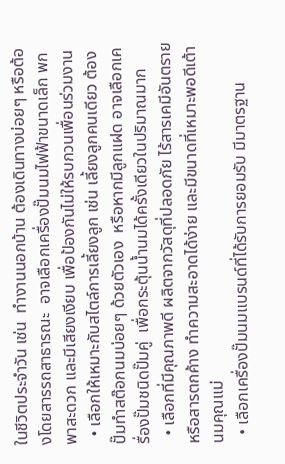ในชีวิตประจำวัน เช่น  ทำงานนอกบ้าน ต้องเดินทางบ่อยๆ หรือต้องโดยสารรถสาธารณะ  อาจเลือกเครื่องปั๊มนมไฟฟ้าขนาดเล็ก พกพาสะดวก และมีเสียงเงียบ เพื่อป้องกันไม่ให้รบกวนเพื่อนร่วมงาน
  • เลือกให้เหมาะกับสไตล์การเลี้ยงลูก เช่น เลี้ยงลูกคนเดียว ต้องปั๊มทำสต๊อกนมบ่อยๆ ด้วยตัวเอง  หรือหากมีลูกแฝด อาจเลือกเครื่องปั๊มชนิดปั๊มคู่  เพื่อกระตุ้นน้ำนมได้ครั้งเดียวในปริมาณมาก
  • เลือกที่มีคุณภาพดี ผลิตจากวัสดุที่ปลอดภัย ไร้สารเคมีอันตรายหรือสารตกค้าง ทำความสะอาดได้ง่าย และมีขนาดที่เหมาะพอดีเต้านมคุณแม่
  • เลือกเครื่องปั๊มนมแบรนด์ที่ได้รับการยอมรับ มีมาตรฐาน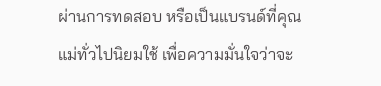ผ่านการทดสอบ หรือเป็นแบรนด์ที่คุณแม่ทั่วไปนิยมใช้ เพื่อความมั่นใจว่าจะ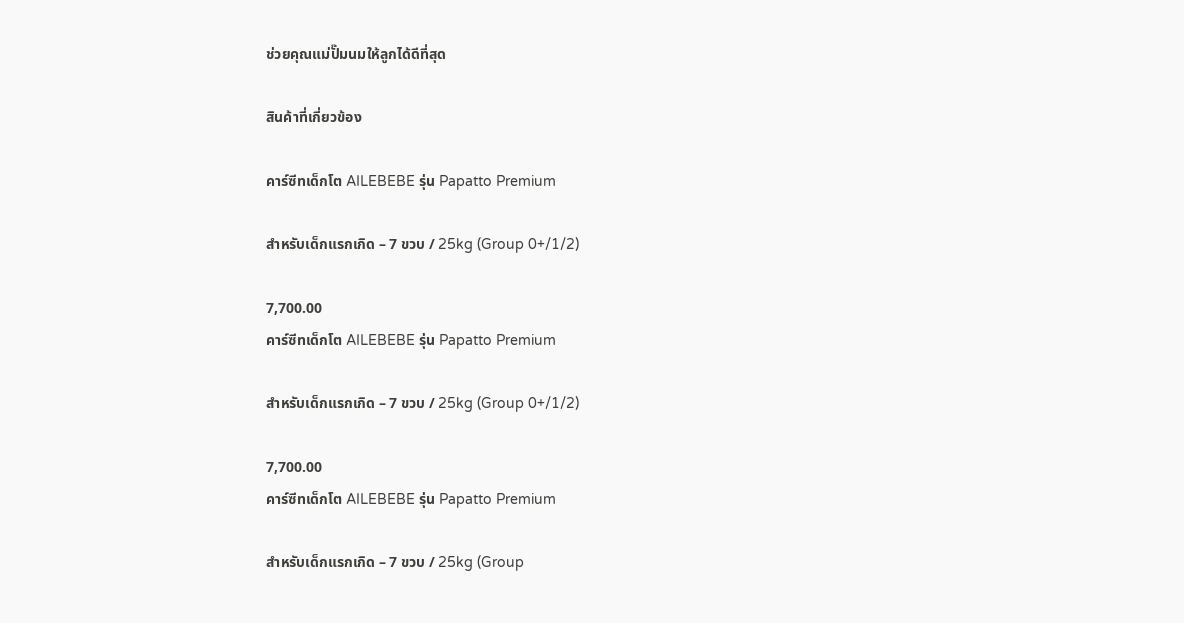ช่วยคุณแม่ปั๊มนมให้ลูกได้ดีที่สุด

สินค้าที่เกี่ยวข้อง

คาร์ซีทเด็กโต AILEBEBE รุ่น Papatto Premium

สำหรับเด็กแรกเกิด – 7 ขวบ / 25kg (Group 0+/1/2)

7,700.00
คาร์ซีทเด็กโต AILEBEBE รุ่น Papatto Premium

สำหรับเด็กแรกเกิด – 7 ขวบ / 25kg (Group 0+/1/2)

7,700.00
คาร์ซีทเด็กโต AILEBEBE รุ่น Papatto Premium

สำหรับเด็กแรกเกิด – 7 ขวบ / 25kg (Group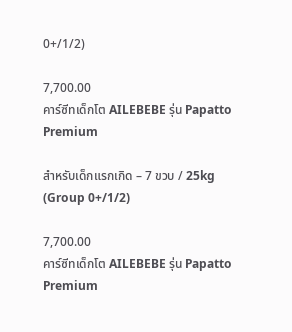0+/1/2)

7,700.00
คาร์ซีทเด็กโต AILEBEBE รุ่น Papatto Premium

สำหรับเด็กแรกเกิด – 7 ขวบ / 25kg (Group 0+/1/2)

7,700.00
คาร์ซีทเด็กโต AILEBEBE รุ่น Papatto Premium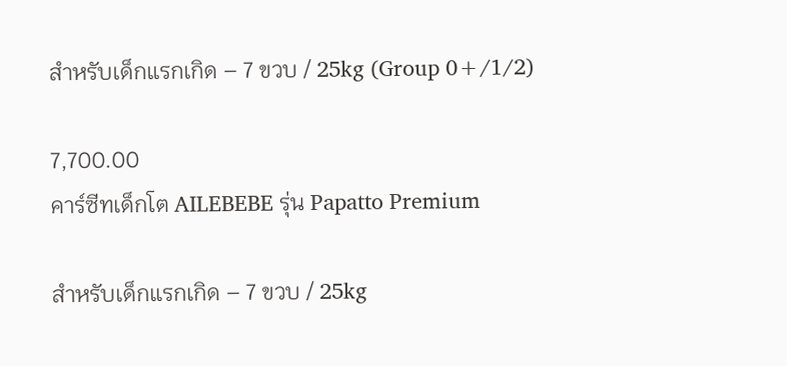สำหรับเด็กแรกเกิด – 7 ขวบ / 25kg (Group 0+/1/2)

7,700.00
คาร์ซีทเด็กโต AILEBEBE รุ่น Papatto Premium

สำหรับเด็กแรกเกิด – 7 ขวบ / 25kg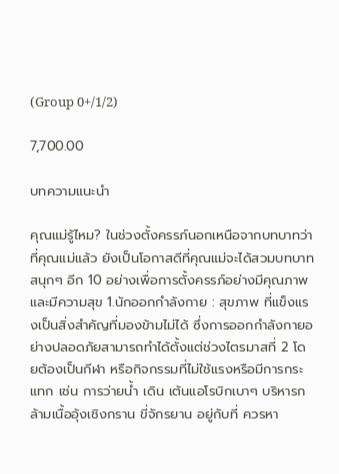(Group 0+/1/2)

7,700.00

บทความแนะนำ

คุณแม่รู้ไหม? ในช่วงตั้งครรภ์นอกเหนือจากบทบาทว่าที่คุณแม่แล้ว ยังเป็นโอกาสดีที่คุณแม่จะได้สวมบทบาทสนุกๆ อีก 10 อย่างเพื่อการตั้งครรภ์อย่างมีคุณภาพและมีความสุข 1.นักออกกำลังกาย : สุขภาพ ที่แข็งแรงเป็นสิ่งสำคัญที่มองข้ามไม่ได้ ซึ่งการออกกำลังกายอย่างปลอดภัยสามารถทำได้ตั้งแต่ช่วงไตรมาสที่ 2 โดยต้องเป็นกีฬา หรือกิจกรรมที่ไม่ใช้แรงหรือมีการกระแทก เช่น การว่ายน้ำ เดิน เต้นแอโรบิกเบาๆ บริหารกล้ามเนื้ออุ้งเชิงกราน ขี่จักรยาน อยู่กับที่ ควรหา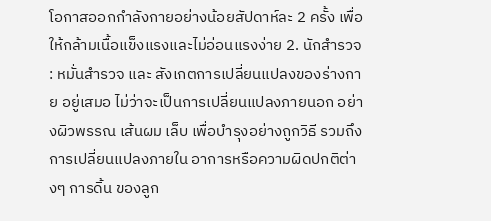โอกาสออกกำลังกายอย่างน้อยสัปดาห์ละ 2 ครั้ง เพื่อให้กล้ามเนื้อแข็งแรงและไม่อ่อนแรงง่าย 2. นักสำรวจ : หมั่นสำรวจ และ สังเกตการเปลี่ยนแปลงของร่างกาย อยู่เสมอ ไม่ว่าจะเป็นการเปลี่ยนแปลงภายนอก อย่างผิวพรรณ เส้นผม เล็บ เพื่อบำรุงอย่างถูกวิธี รวมถึงการเปลี่ยนแปลงภายใน อาการหรือความผิดปกติต่างๆ การดิ้น ของลูก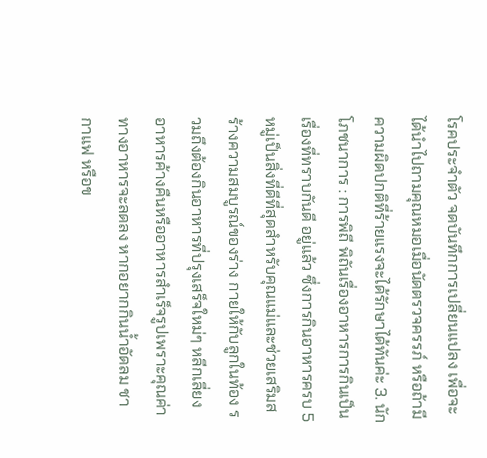โรคประจำตัว จดบันทึกการเปลี่ยนแปลง เพื่อจะได้นำไปถามคุณหมอเมื่อนัดตรวจครรภ์ หรือถ้ามีความผิดปกติที่ร้ายแรงจะได้รักษาได้ทันค่ะ 3. นักโภชนาการ : การพิถี พิถันเรื่องอาหารการกินเป็นเรื่องที่ทราบกันดี อยู่แล้ว ซึ่งการกินอาหารครบ 5หมู่เป็นสิ่งที่ดีที่สุดสำหรับคุณแม่และช่วยเสริมสร้างความสมบูรณ์ของร่าง กายให้กับลูกในท้อง รวมถึงต้องกินอาหารที่ปรุงเสร็จใหม่ๆ หลีกเลี่ยงอาหารค้างคืนหรืออาหารสำเร็จรูปเพราะคุณค่าทางอาหารจะลดลง หากอยากกินน้ำอัดลม ชา กาแฟ หรือข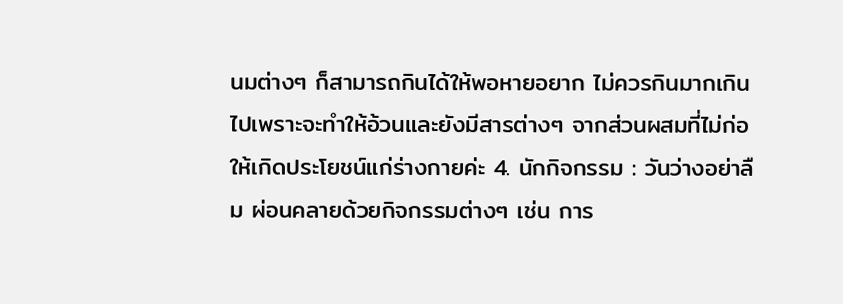นมต่างๆ ก็สามารถกินได้ให้พอหายอยาก ไม่ควรกินมากเกินไปเพราะจะทำให้อ้วนและยังมีสารต่างๆ จากส่วนผสมที่ไม่ก่อให้เกิดประโยชน์แก่ร่างกายค่ะ 4. นักกิจกรรม : วันว่างอย่าลืม ผ่อนคลายด้วยกิจกรรมต่างๆ เช่น การ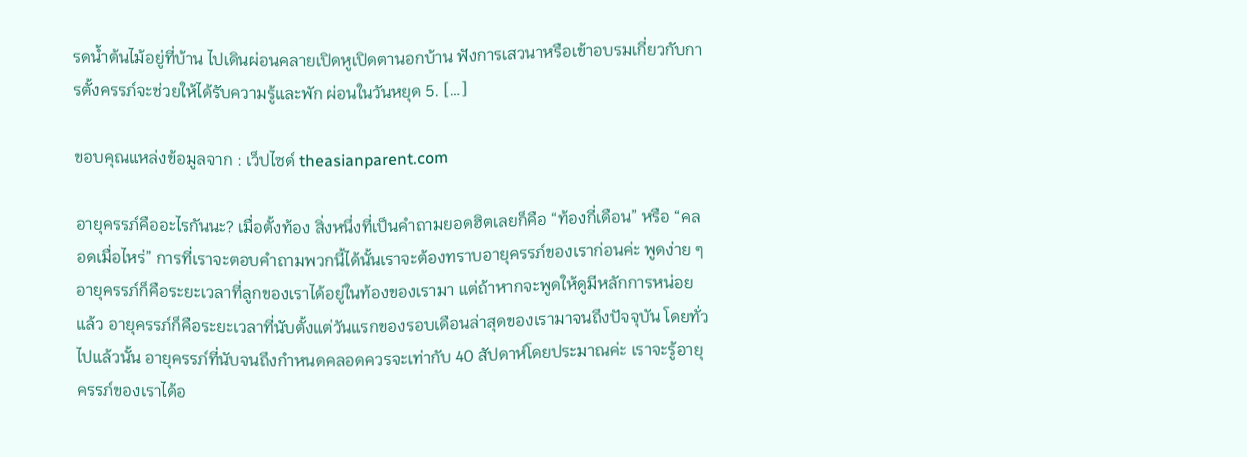รดน้ำต้นไม้อยู่ที่บ้าน ไปเดินผ่อนคลายเปิดหูเปิดตานอกบ้าน ฟังการเสวนาหรือเข้าอบรมเกี่ยวกับการตั้งครรภ์จะช่วยให้ได้รับความรู้และพัก ผ่อนในวันหยุด 5. […]

ขอบคุณแหล่งข้อมูลจาก : เว็ปไซด์ theasianparent.com

อายุครรภ์คืออะไรกันนะ? เมื่อตั้งท้อง สิ่งหนึ่งที่เป็นคำถามยอดฮิตเลยก็คือ “ท้องกี่เดือน” หรือ “คลอดเมื่อไหร่” การที่เราจะตอบคำถามพวกนี้ได้นั้นเราจะต้องทราบอายุครรภ์ของเราก่อนค่ะ พูดง่าย ๆ อายุครรภ์ก็คือระยะเวลาที่ลูกของเราได้อยู่ในท้องของเรามา แต่ถ้าหากจะพูดให้ดูมีหลักการหน่อยแล้ว อายุครรภ์ก็คือระยะเวลาที่นับตั้งแต่วันแรกของรอบเดือนล่าสุดของเรามาจนถึงปัจจุบัน โดยทั่วไปแล้วนั้น อายุครรภ์ที่นับจนถึงกำหนดคลอดควรจะเท่ากับ 40 สัปดาห์โดยประมาณค่ะ เราจะรู้อายุครรภ์ของเราได้อ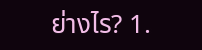ย่างไร? 1.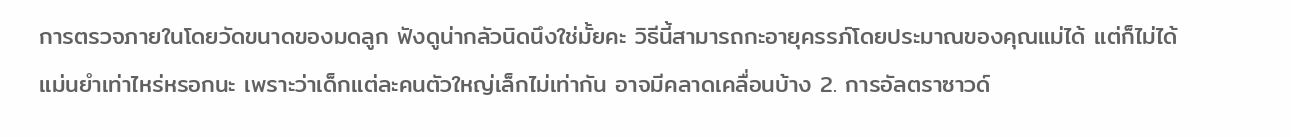การตรวจภายในโดยวัดขนาดของมดลูก ฟังดูน่ากลัวนิดนึงใช่มั้ยคะ วิธีนี้สามารถกะอายุครรภ์โดยประมาณของคุณแม่ได้ แต่ก็ไม่ได้แม่นยำเท่าไหร่หรอกนะ เพราะว่าเด็กแต่ละคนตัวใหญ่เล็กไม่เท่ากัน อาจมีคลาดเคลื่อนบ้าง 2. การอัลตราซาวด์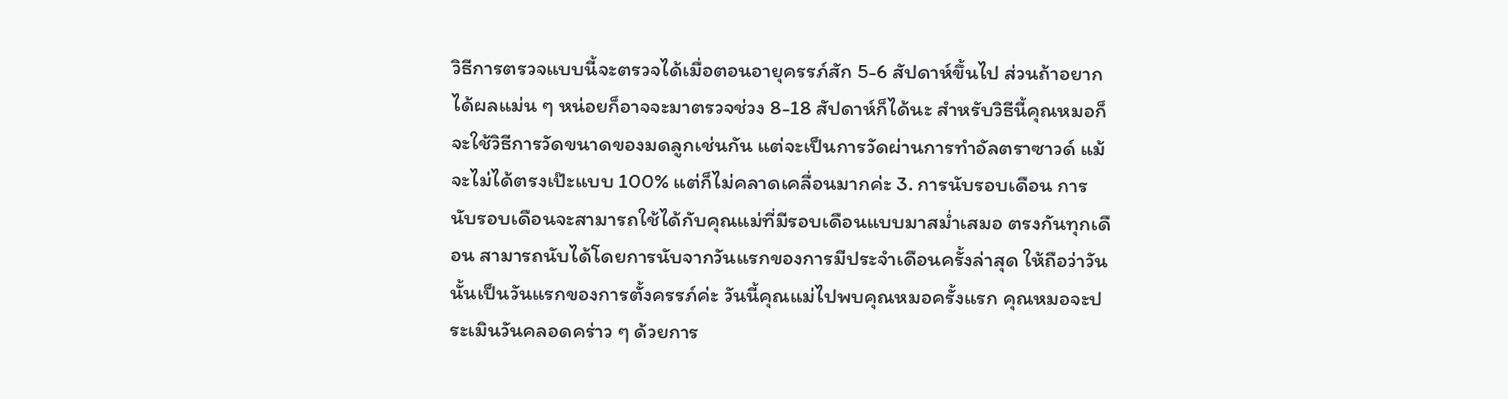วิธีการตรวจแบบนี้จะตรวจได้เมื่อตอนอายุครรภ์สัก 5-6 สัปดาห์ขึ้นไป ส่วนถ้าอยากได้ผลแม่น ๆ หน่อยก็อาจจะมาตรวจช่วง 8-18 สัปดาห์ก็ได้นะ สำหรับวิธีนี้คุณหมอก็จะใช้วิธีการวัดขนาดของมดลูกเช่นกัน แต่จะเป็นการวัดผ่านการทำอัลตราซาวด์ แม้จะไม่ได้ตรงเป๊ะแบบ 100% แต่ก็ไม่คลาดเคลื่อนมากค่ะ 3. การนับรอบเดือน การนับรอบเดือนจะสามารถใช้ได้กับคุณแม่ที่มีรอบเดือนแบบมาสม่ำเสมอ ตรงกันทุกเดือน สามารถนับได้โดยการนับจากวันแรกของการมีประจำเดือนครั้งล่าสุด ให้ถือว่าวันนั้นเป็นวันแรกของการตั้งครรภ์ค่ะ วันนี้คุณแม่ไปพบคุณหมอครั้งแรก คุณหมอจะประเมินวันคลอดคร่าว ๆ ด้วยการ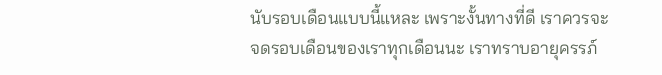นับรอบเดือนแบบนี้แหละ เพราะงั้นทางที่ดี เราควรจะจดรอบเดือนของเราทุกเดือนนะ เราทราบอายุครรภ์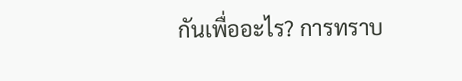กันเพื่ออะไร? การทราบ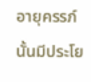อายุครรภ์นั้นมีประโย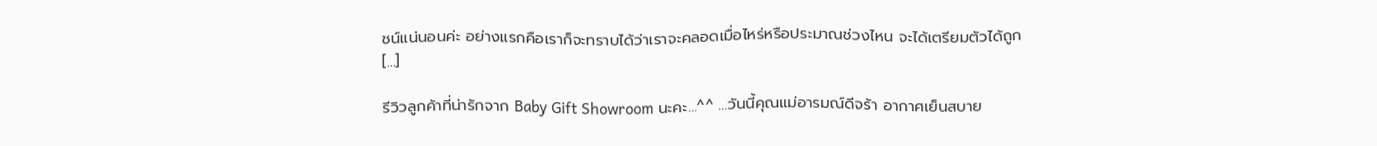ชน์แน่นอนค่ะ อย่างแรกคือเราก็จะทราบได้ว่าเราจะคลอดเมื่อไหร่หรือประมาณช่วงไหน จะได้เตรียมตัวได้ถูก […]

รีวิวลูกค้าที่น่ารักจาก Baby Gift Showroom นะคะ…^^ …วันนี้คุณแม่อารมณ์ดีจร้า อากาศเย็นสบาย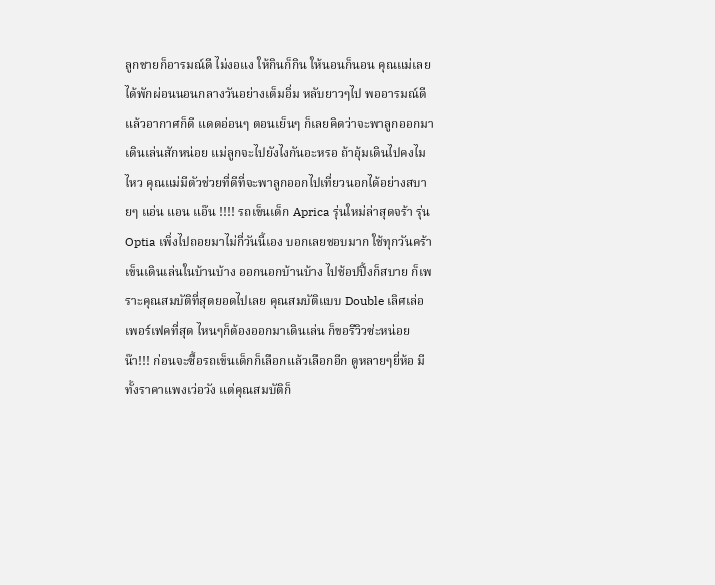ลูกชายก็อารมณ์ดี ไม่งอแง ให้กินก็กิน ให้นอนก็นอน คุณแม่เลยได้พักผ่อนนอนกลางวันอย่างเต็มอิ่ม หลับยาวๆไป พออารมณ์ดี แล้วอากาศก็ดี แดดอ่อนๆ ตอนเย็นๆ ก็เลยคิดว่าจะพาลูกออกมาเดินเล่นสักหน่อย แม่ลูกจะไปยังไงกันอะหรอ ถ้าอุ้มเดินไปคงไมไหว คุณแม่มีตัวช่วยที่ดีที่จะพาลูกออกไปเที่ยวนอกได้อย่างสบายๆ แอ่น แอน แอ๊น !!!! รถเข็นเด็ก Aprica รุ่นใหม่ล่าสุดจร้า รุ่น Optia เพิ่งไปถอยมาไม่กี่วันนี้เอง บอกเลยชอบมาก ใช้ทุกวันคร้า เข็นเดินเล่นในบ้านบ้าง ออกนอกบ้านบ้าง ไปช้อปปิ้งก็สบาย ก็เพราะคุณสมบัติที่สุดยอดไปเลย คุณสมบัติแบบ Double เลิศเล่อเพอร์เฟคที่สุด ไหนๆก็ต้องออกมาเดินเล่น ก็ขอรีวิวซ่ะหน่อยน๊า!!! ก่อนจะซื้อรถเข็นเด็กก็เลือกแล้วเลือกอีก ดูหลายๆยี่ห้อ มีทั้งราคาแพงเว่อวัง แต่คุณสมบัติก็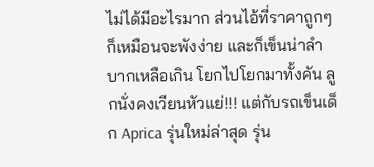ไม่ได้มีอะไรมาก ส่วนไอ้ที่ราคาถูกๆก็เหมือนจะพังง่าย และก็เข็นน่าลำบากเหลือเกิน โยกไปโยกมาทั้งคัน ลูกนั่งคงเวียนหัวแย่!!! แต่กับรถเข็นเด็ก Aprica รุ่นใหม่ล่าสุด รุ่น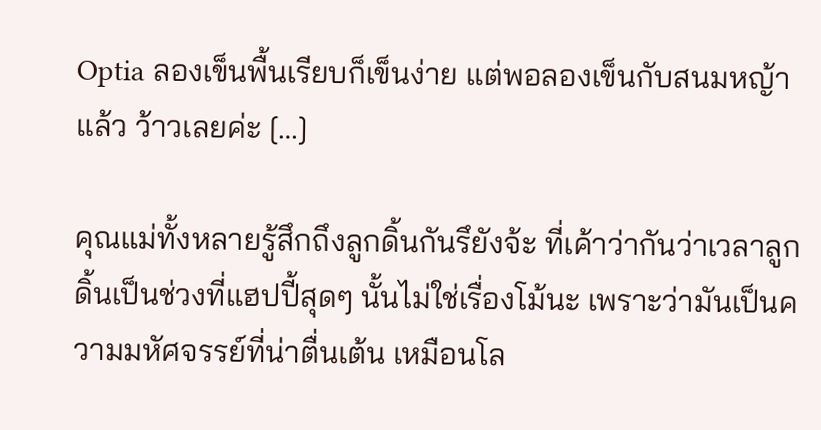Optia ลองเข็นพื้นเรียบก็เข็นง่าย แต่พอลองเข็นกับสนมหญ้าแล้ว ว้าวเลยค่ะ […]

คุณแม่ทั้งหลายรู้สึกถึงลูกดิ้นกันรึยังจ้ะ ที่เค้าว่ากันว่าเวลาลูกดิ้นเป็นช่วงที่แฮปปี้สุดๆ นั้นไม่ใช่เรื่องโม้นะ เพราะว่ามันเป็นความมหัศจรรย์ที่น่าตื่นเต้น เหมือนโล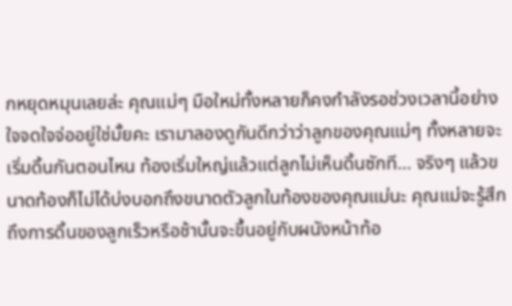กหยุดหมุนเลยล่ะ คุณแม่ๆ มือใหม่ทั้งหลายก็คงกำลังรอช่วงเวลานี้อย่างใจจดใจจ่ออยู่ใช่มั้ยคะ เรามาลองดูกันดีกว่าว่าลูกของคุณแม่ๆ ทั้งหลายจะเริ่มดิ้นกันตอนไหน ท้องเริ่มใหญ่แล้วแต่ลูกไม่เห็นดิ้นซักที… จริงๆ แล้วขนาดท้องก็ไม่ได้บ่งบอกถึงขนาดตัวลูกในท้องของคุณแม่นะ คุณแม่จะรู้สึกถึงการดิ้นของลูกเร็วหรือช้านั้นจะขึ้นอยู่กับผนังหน้าท้อ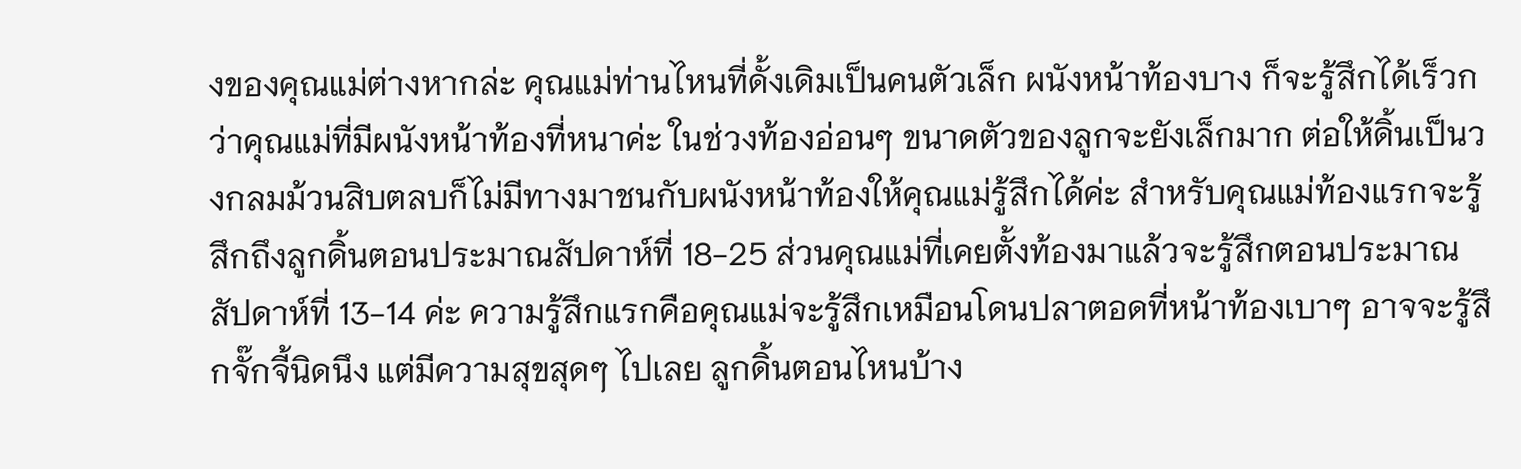งของคุณแม่ต่างหากล่ะ คุณแม่ท่านไหนที่ดั้งเดิมเป็นคนตัวเล็ก ผนังหน้าท้องบาง ก็จะรู้สึกได้เร็วกว่าคุณแม่ที่มีผนังหน้าท้องที่หนาค่ะ ในช่วงท้องอ่อนๆ ขนาดตัวของลูกจะยังเล็กมาก ต่อให้ดิ้นเป็นวงกลมม้วนสิบตลบก็ไม่มีทางมาชนกับผนังหน้าท้องให้คุณแม่รู้สึกได้ค่ะ สำหรับคุณแม่ท้องแรกจะรู้สึกถึงลูกดิ้นตอนประมาณสัปดาห์ที่ 18-25 ส่วนคุณแม่ที่เคยตั้งท้องมาแล้วจะรู้สึกตอนประมาณสัปดาห์ที่ 13-14 ค่ะ ความรู้สึกแรกคือคุณแม่จะรู้สึกเหมือนโดนปลาตอดที่หน้าท้องเบาๆ อาจจะรู้สึกจั๊กจี้นิดนึง แต่มีความสุขสุดๆ ไปเลย ลูกดิ้นตอนไหนบ้าง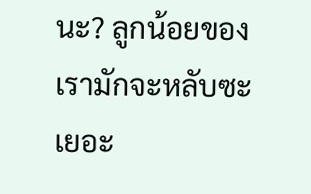นะ? ลูกน้อยของเรามักจะหลับซะเยอะ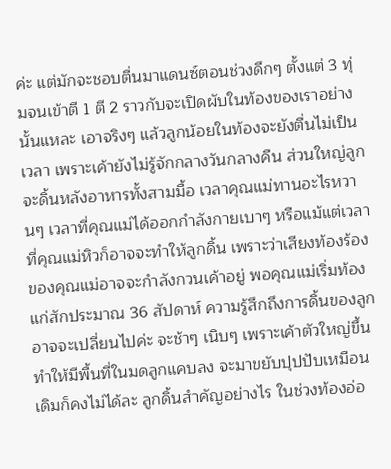ค่ะ แต่มักจะชอบตื่นมาแดนซ์ตอนช่วงดึกๆ ตั้งแต่ 3 ทุ่มจนเข้าตี 1 ตี 2 ราวกับจะเปิดผับในท้องของเราอย่างนั้นแหละ เอาจริงๆ แล้วลูกน้อยในท้องจะยังตื่นไม่เป็นเวลา เพราะเค้ายังไม่รู้จักกลางวันกลางคืน ส่วนใหญ่ลูกจะดิ้นหลังอาหารทั้งสามมื้อ เวลาคุณแม่ทานอะไรหวานๆ เวลาที่คุณแม่ได้ออกกำลังกายเบาๆ หรือแม้แต่เวลาที่คุณแม่หิวก็อาจจะทำให้ลูกดิ้น เพราะว่าเสียงท้องร้องของคุณแม่อาจจะกำลังกวนเค้าอยู่ พอคุณแม่เริ่มท้องแก่สักประมาณ 36 สัปดาห์ ความรู้สึกถึงการดิ้นของลูกอาจจะเปลี่ยนไปค่ะ จะช้าๆ เนิบๆ เพราะเค้าตัวใหญ่ขึ้นทำให้มีพื้นที่ในมดลูกแคบลง จะมาขยับปุปปับเหมือนเดิมก็คงไม่ได้ละ ลูกดิ้นสำคัญอย่างไร ในช่วงท้องอ่อ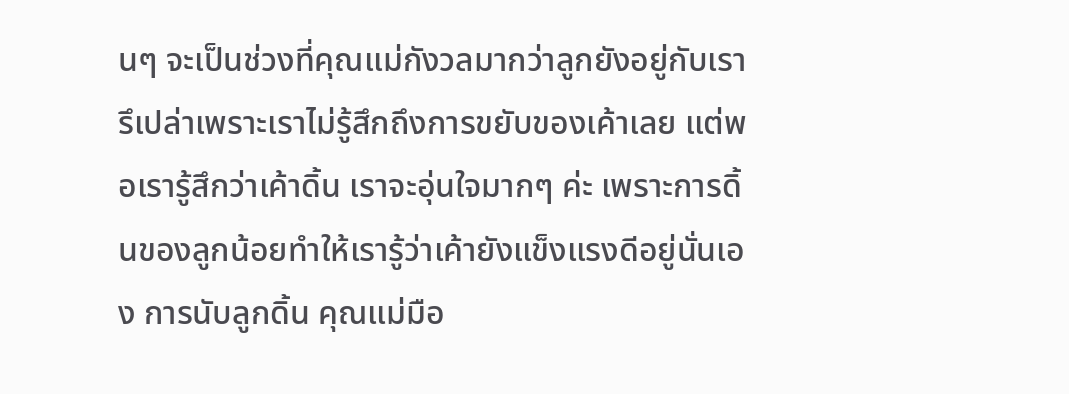นๆ จะเป็นช่วงที่คุณแม่กังวลมากว่าลูกยังอยู่กับเรารึเปล่าเพราะเราไม่รู้สึกถึงการขยับของเค้าเลย แต่พอเรารู้สึกว่าเค้าดิ้น เราจะอุ่นใจมากๆ ค่ะ เพราะการดิ้นของลูกน้อยทำให้เรารู้ว่าเค้ายังแข็งแรงดีอยู่นั่นเอง การนับลูกดิ้น คุณแม่มือ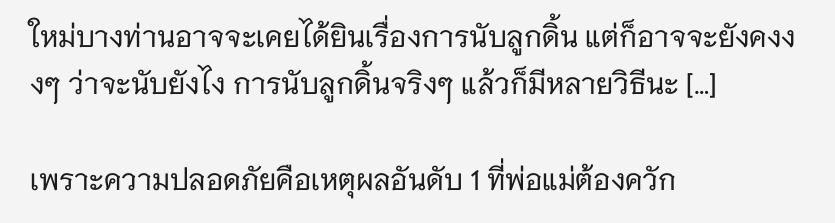ใหม่บางท่านอาจจะเคยได้ยินเรื่องการนับลูกดิ้น แต่ก็อาจจะยังคงงงๆ ว่าจะนับยังไง การนับลูกดิ้นจริงๆ แล้วก็มีหลายวิธีนะ […]

เพราะความปลอดภัยคือเหตุผลอันดับ 1 ที่พ่อแม่ต้องควัก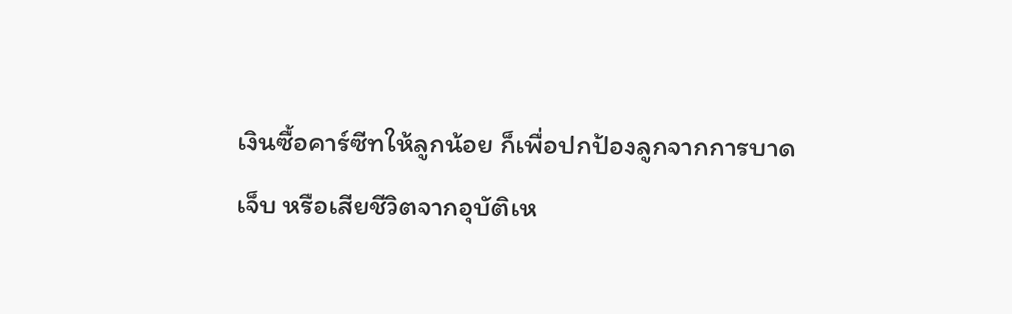เงินซื้อคาร์ซีทให้ลูกน้อย ก็เพื่อปกป้องลูกจากการบาดเจ็บ หรือเสียชีวิตจากอุบัติเห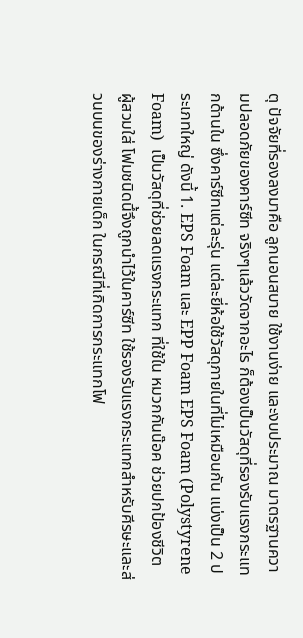ตุ ปัจจัยที่รองลงมาคือ ลูกนอนสบาย ใช้งานง่าย และงบประมาณ มาตรฐานความปลอดภัยของคาร์ซีท จริงๆแล้ววัดจากอะไร ก็ต้องเป็นวัสดุที่รองรับแรงกระแทกด้านใน ซึ่งคาร์ซีทแต่ละรุ่น แต่ละยี่ห้อใช้วัสดุภายในที่ไม่เหมือนกัน แบ่งเป็น 2 ประเภทใหญ่ ดังนี้ 1. EPS Foam และ EPP Foam EPS Foam (Polystyrene Foam)  เป็นวัสดุที่ช่วยลดแรงกระแทก ที่ใช้ใน หมวกกันน๊อค ช่วยปกป้องชีวิต ผู้สวมใส่ โฟมชนิดนึ้จึงถูกนำไว้ในคาร์ซีท ใช้รองรับแรงกระแทกสำหรับศีรษะและส่วนบนของร่างกายเด็ก ในกรณีที่เกิดการกระแทกโฟ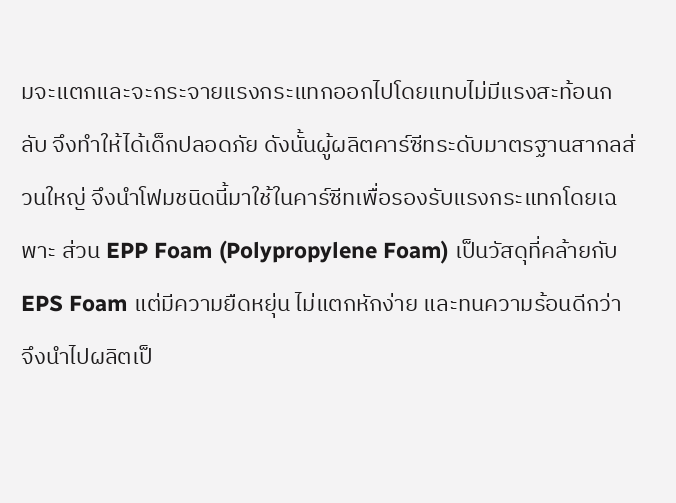มจะแตกและจะกระจายแรงกระแทกออกไปโดยแทบไม่มีแรงสะท้อนกลับ จึงทำให้ได้เด็กปลอดภัย ดังนั้นผู้ผลิตคาร์ซีทระดับมาตรฐานสากลส่วนใหญ่ จึงนำโฟมชนิดนี้มาใช้ในคาร์ซีทเพื่อรองรับแรงกระแทกโดยเฉพาะ ส่วน EPP Foam (Polypropylene Foam) เป็นวัสดุที่คล้ายกับ EPS Foam แต่มีความยืดหยุ่น ไม่แตกหักง่าย และทนความร้อนดีกว่า  จึงนำไปผลิตเป็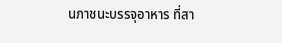นภาชนะบรรจุอาหาร ที่สา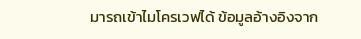มารถเข้าไมโครเวฟได้ ข้อมูลอ้างอิงจาก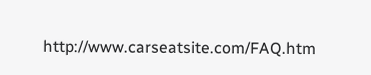http://www.carseatsite.com/FAQ.htm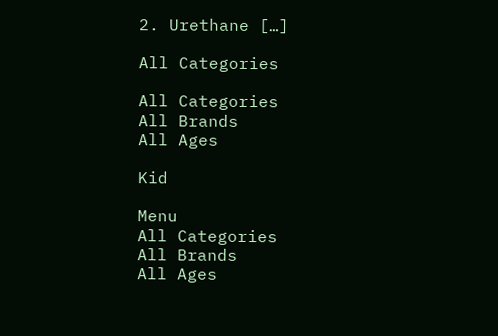2. Urethane […]

All Categories

All Categories
All Brands
All Ages

Kid

Menu
All Categories
All Brands
All Ages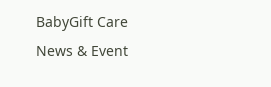BabyGift Care
News & Event